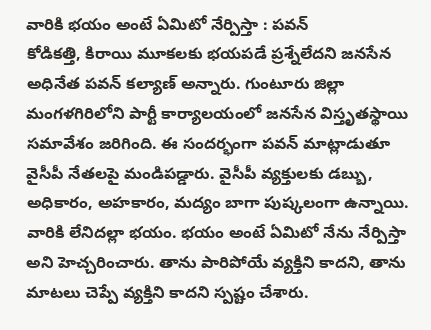వారికి భయం అంటే ఏమిటో నేర్పిస్తా : పవన్
కోడికత్తి, కిరాయి మూకలకు భయపడే ప్రశ్నేలేదని జనసేన అధినేత పవన్ కల్యాణ్ అన్నారు. గుంటూరు జిల్లా మంగళగిరిలోని పార్టీ కార్యాలయంలో జనసేన విస్తృతస్థాయి సమావేశం జరిగింది. ఈ సందర్భంగా పవన్ మాట్లాడుతూ వైసీపీ నేతలపై మండిపడ్డారు. వైసీపీ వ్యక్తులకు డబ్బు, అధికారం, అహకారం, మద్యం బాగా పుష్కలంగా ఉన్నాయి. వారికి లేనిదల్లా భయం. భయం అంటే ఏమిటో నేను నేర్పిస్తా అని హెచ్చరించారు. తాను పారిపోయే వ్యక్తిని కాదని, తాను మాటలు చెప్పే వ్యక్తిని కాదని స్పష్టం చేశారు.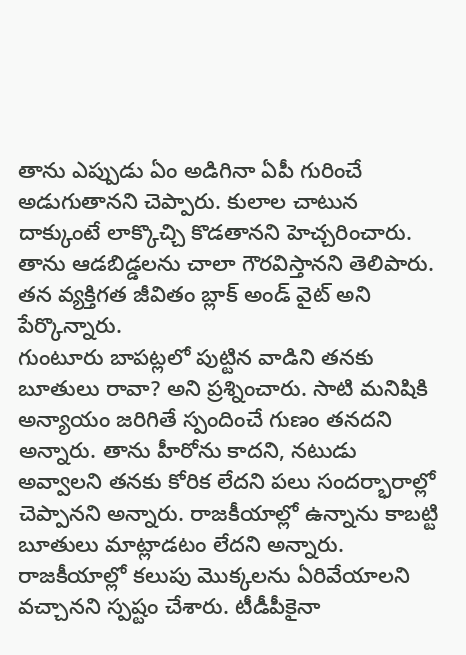తాను ఎప్పుడు ఏం అడిగినా ఏపీ గురించే అడుగుతానని చెప్పారు. కులాల చాటున దాక్కుంటే లాక్కొచ్చి కొడతానని హెచ్చరించారు. తాను ఆడబిడ్డలను చాలా గౌరవిస్తానని తెలిపారు. తన వ్యక్తిగత జీవితం బ్లాక్ అండ్ వైట్ అని పేర్కొన్నారు.
గుంటూరు బాపట్లలో పుట్టిన వాడిని తనకు బూతులు రావా? అని ప్రశ్నించారు. సాటి మనిషికి అన్యాయం జరిగితే స్పందించే గుణం తనదని అన్నారు. తాను హీరోను కాదని, నటుడు అవ్వాలని తనకు కోరిక లేదని పలు సందర్భారాల్లో చెప్పానని అన్నారు. రాజకీయాల్లో ఉన్నాను కాబట్టి బూతులు మాట్లాడటం లేదని అన్నారు. రాజకీయాల్లో కలుపు మొక్కలను ఏరివేయాలని వచ్చానని స్పష్టం చేశారు. టీడీపీకైనా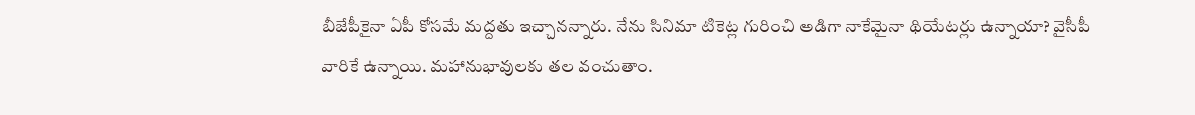బీజేపీకైనా ఏపీ కోసమే మద్దతు ఇచ్చానన్నారు. నేను సినిమా టికెట్ల గురించి అడిగా నాకేమైనా థియేటర్లు ఉన్నాయా? వైసీపీ వారికే ఉన్నాయి. మహానుభావులకు తల వంచుతాం.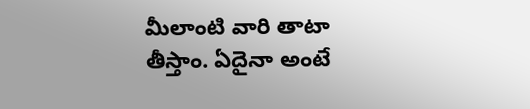మీలాంటి వారి తాటా తీస్తాం. ఏదైనా అంటే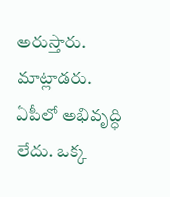అరుస్తారు. మాట్లాడరు. ఏపీలో అభివృద్ధి లేదు. ఒక్క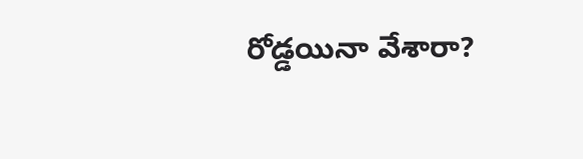రోడ్డయినా వేశారా?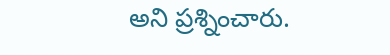అని ప్రశ్నించారు.